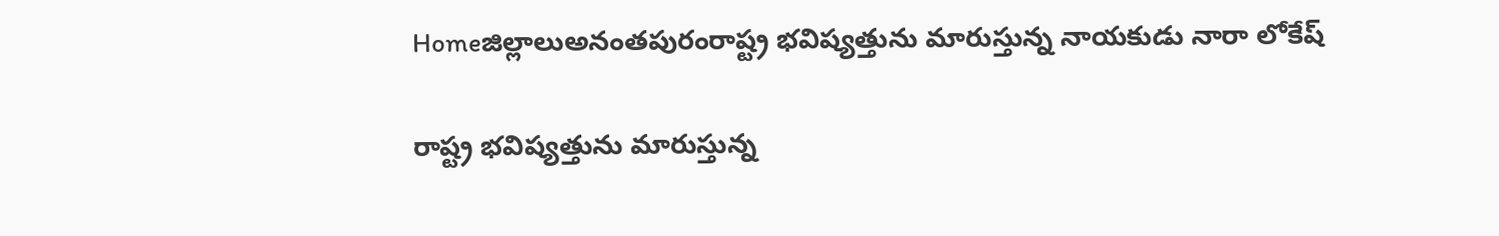Homeజిల్లాలుఅనంతపురంరాష్ట్ర భవిష్యత్తును మారుస్తున్న నాయకుడు నారా లోకేష్

రాష్ట్ర భవిష్యత్తును మారుస్తున్న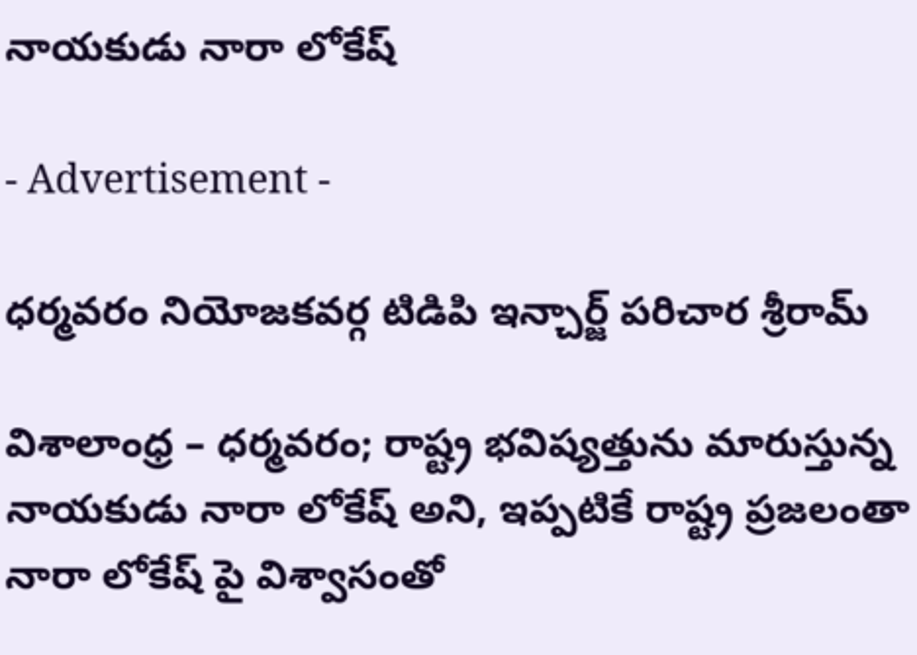నాయకుడు నారా లోకేష్

- Advertisement -

ధర్మవరం నియోజకవర్గ టిడిపి ఇన్చార్జ్ పరిచార శ్రీరామ్

విశాలాంధ్ర – ధర్మవరం; రాష్ట్ర భవిష్యత్తును మారుస్తున్న నాయకుడు నారా లోకేష్ అని, ఇప్పటికే రాష్ట్ర ప్రజలంతా నారా లోకేష్ పై విశ్వాసంతో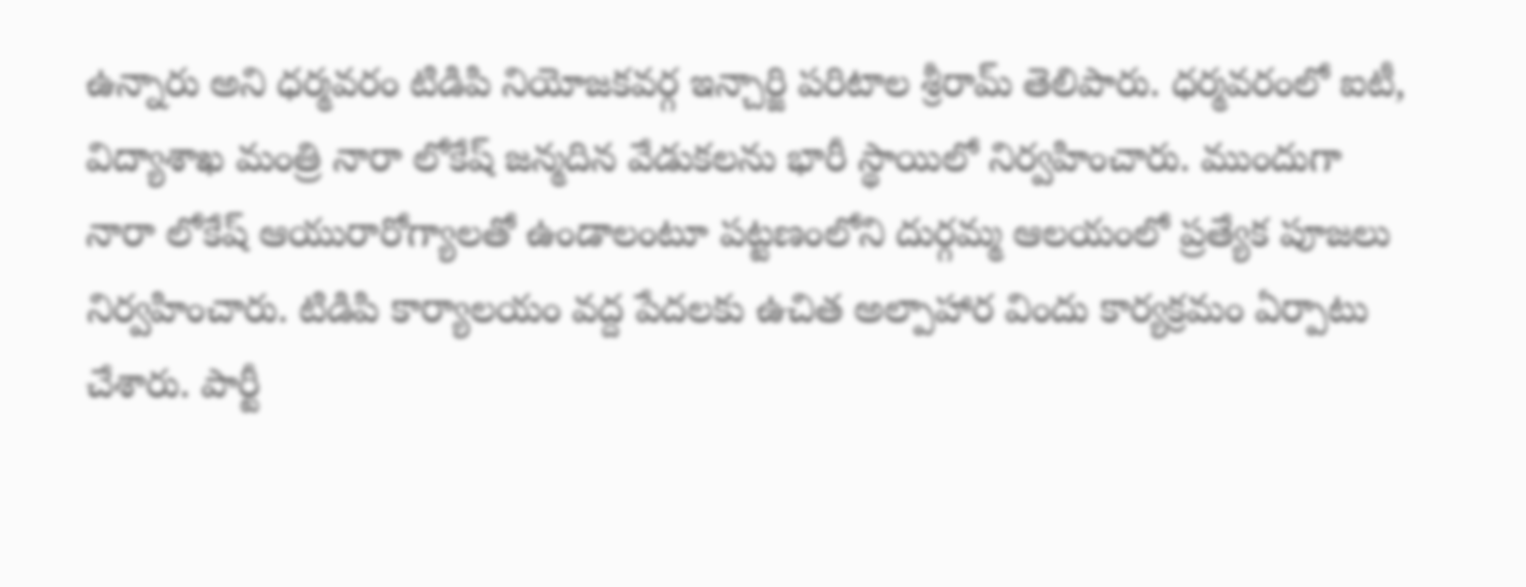ఉన్నారు అని ధర్మవరం టిడిపి నియోజకవర్గ ఇన్చార్జి పరిటాల శ్రీరామ్ తెలిపారు. ధర్మవరంలో ఐటీ, విద్యాశాఖ మంత్రి నారా లోకేష్ జన్మదిన వేడుకలను భారీ స్థాయిలో నిర్వహించారు. ముందుగా నారా లోకేష్ ఆయురారోగ్యాలతో ఉండాలంటూ పట్టణంలోని దుర్గమ్మ ఆలయంలో ప్రత్యేక పూజలు నిర్వహించారు. టిడిపి కార్యాలయం వద్ద పేదలకు ఉచిత అల్పాహార విందు కార్యక్రమం ఏర్పాటు చేశారు. పార్టీ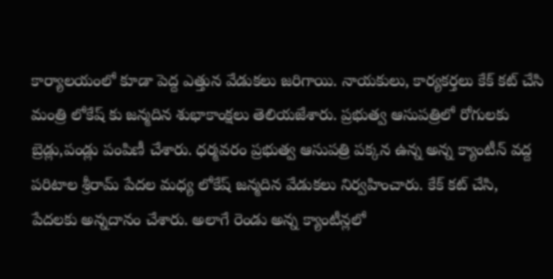కార్యాలయంలో కూడా పెద్ద ఎత్తున వేడుకలు జరిగాయి. నాయకులు, కార్యకర్తలు కేక్ కట్ చేసి మంత్రి లోకేష్ కు జన్మదిన శుభాకాంక్షలు తెలియజేశారు. ప్రభుత్వ ఆసుపత్రిలో రోగులకు బ్రెడ్లు,పండ్లు పంపిణీ చేశారు. ధర్మవరం ప్రభుత్వ ఆసుపత్రి పక్కన ఉన్న అన్న క్యాంటీన్ వద్ద పరిటాల శ్రీరామ్ పేదల మధ్య లోకేష్ జన్మదిన వేడుకలు నిర్వహించారు. కేక్ కట్ చేసి, పేదలకు అన్నదానం చేశారు. అలాగే రెండు అన్న క్యాంటీన్లలో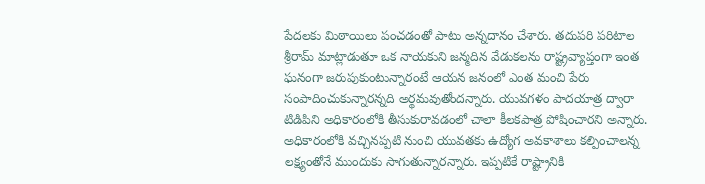పేదలకు మిఠాయిలు పంచడంతో పాటు అన్నదానం చేశారు. తదుపరి పరిటాల శ్రీరామ్ మాట్లాడుతూ ఒక నాయకుని జన్మదిన వేడుకలను రాష్ట్రవ్యాప్తంగా ఇంత ఘనంగా జరుపుకుంటున్నారంటే ఆయన జనంలో ఎంత మంచి పేరు సంపాదించుకున్నారన్నది అర్థమవుతోందన్నారు. యువగళం పాదయాత్ర ద్వారా టిడిపిని అధికారంలోకి తీసుకురావడంలో చాలా కీలకపాత్ర పోషించారని అన్నారు. అధికారంలోకి వచ్చినప్పటి నుంచి యువతకు ఉద్యోగ అవకాశాలు కల్పించాలన్న లక్ష్యంతోనే ముందుకు సాగుతున్నారన్నారు. ఇప్పటికే రాష్ట్రానికి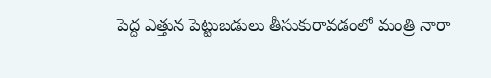పెద్ద ఎత్తున పెట్టుబడులు తీసుకురావడంలో మంత్రి నారా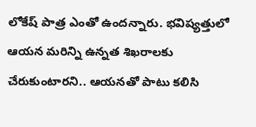లోకేష్ పాత్ర ఎంతో ఉందన్నారు. భవిష్యత్తులో ఆయన మరిన్ని ఉన్నత శిఖరాలకు చేరుకుంటారని.. ఆయనతో పాటు కలిసి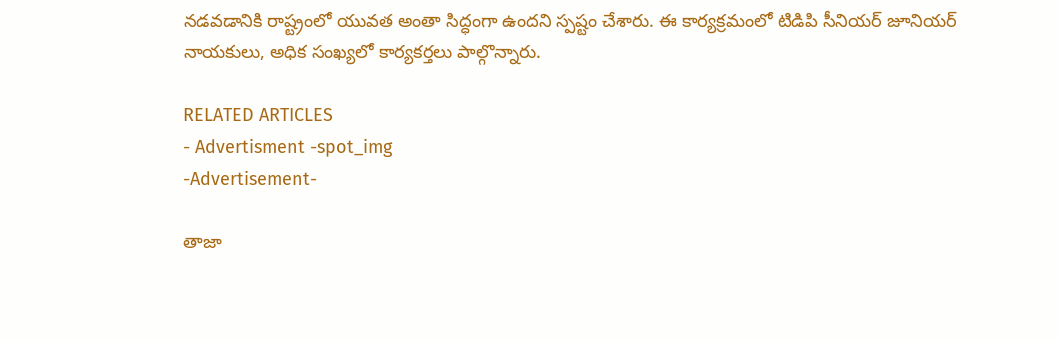నడవడానికి రాష్ట్రంలో యువత అంతా సిద్ధంగా ఉందని స్పష్టం చేశారు. ఈ కార్యక్రమంలో టిడిపి సీనియర్ జూనియర్ నాయకులు, అధిక సంఖ్యలో కార్యకర్తలు పాల్గొన్నారు.

RELATED ARTICLES
- Advertisment -spot_img
-Advertisement-

తాజా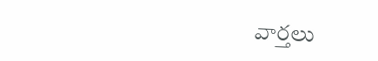వార్తలు